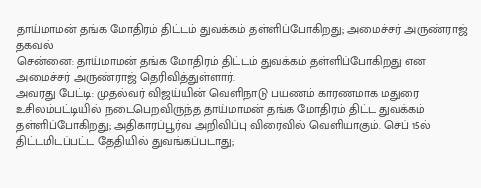தாய்மாமன் தங்க மோதிரம் திட்டம் துவக்கம் தள்ளிப்போகிறது; அமைச்சர் அருண்ராஜ் தகவல்
சென்னை: தாய்மாமன் தங்க மோதிரம் திட்டம் துவக்கம் தள்ளிப்போகிறது என அமைச்சர் அருண்ராஜ் தெரிவித்துள்ளார்.
அவரது பேட்டி: முதல்வர் விஜய்யின் வெளிநாடு பயணம் காரணமாக மதுரை உசிலம்பட்டியில் நடைபெறவிருந்த தாய்மாமன் தங்க மோதிரம் திட்ட துவக்கம் தள்ளிப்போகிறது; அதிகாரப்பூர்வ அறிவிப்பு விரைவில் வெளியாகும். செப் 15ல் திட்டமிடப்பட்ட தேதியில் துவங்கப்படாது;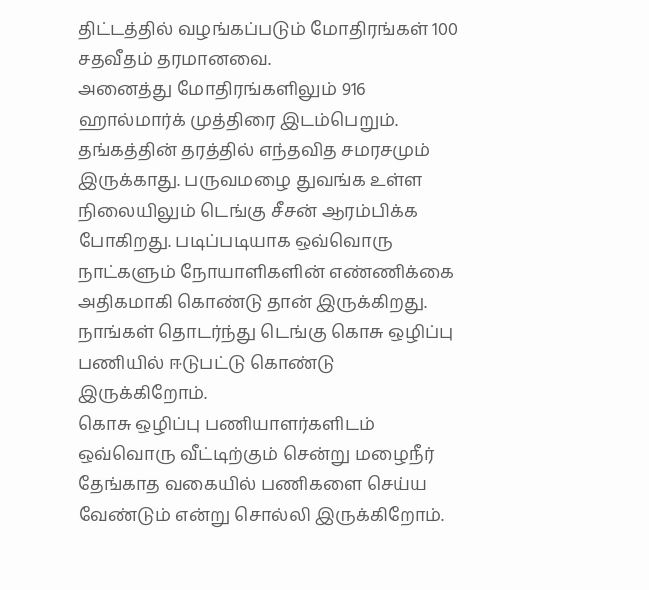திட்டத்தில் வழங்கப்படும் மோதிரங்கள் 100 சதவீதம் தரமானவை.
அனைத்து மோதிரங்களிலும் 916 ஹால்மார்க் முத்திரை இடம்பெறும். தங்கத்தின் தரத்தில் எந்தவித சமரசமும் இருக்காது. பருவமழை துவங்க உள்ள நிலையிலும் டெங்கு சீசன் ஆரம்பிக்க போகிறது. படிப்படியாக ஒவ்வொரு நாட்களும் நோயாளிகளின் எண்ணிக்கை அதிகமாகி கொண்டு தான் இருக்கிறது. நாங்கள் தொடர்ந்து டெங்கு கொசு ஒழிப்பு பணியில் ஈடுபட்டு கொண்டு இருக்கிறோம்.
கொசு ஒழிப்பு பணியாளர்களிடம் ஒவ்வொரு வீட்டிற்கும் சென்று மழைநீர் தேங்காத வகையில் பணிகளை செய்ய வேண்டும் என்று சொல்லி இருக்கிறோம்.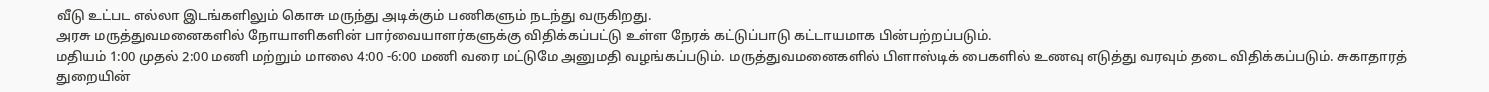வீடு உட்பட எல்லா இடங்களிலும் கொசு மருந்து அடிக்கும் பணிகளும் நடந்து வருகிறது.
அரசு மருத்துவமனைகளில் நோயாளிகளின் பார்வையாளர்களுக்கு விதிக்கப்பட்டு உள்ள நேரக் கட்டுப்பாடு கட்டாயமாக பின்பற்றப்படும்.
மதியம் 1:00 முதல் 2:00 மணி மற்றும் மாலை 4:00 -6:00 மணி வரை மட்டுமே அனுமதி வழங்கப்படும். மருத்துவமனைகளில் பிளாஸ்டிக் பைகளில் உணவு எடுத்து வரவும் தடை விதிக்கப்படும். சுகாதாரத் துறையின்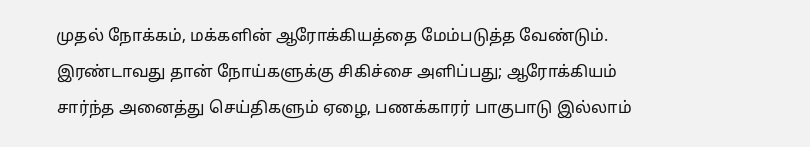முதல் நோக்கம், மக்களின் ஆரோக்கியத்தை மேம்படுத்த வேண்டும்.
இரண்டாவது தான் நோய்களுக்கு சிகிச்சை அளிப்பது; ஆரோக்கியம் சார்ந்த அனைத்து செய்திகளும் ஏழை, பணக்காரர் பாகுபாடு இல்லாம்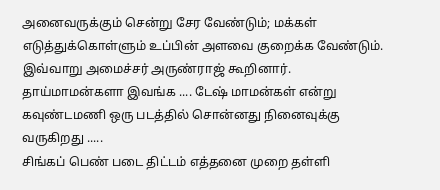அனைவருக்கும் சென்று சேர வேண்டும்; மக்கள் எடுத்துக்கொள்ளும் உப்பின் அளவை குறைக்க வேண்டும். இவ்வாறு அமைச்சர் அருண்ராஜ் கூறினார்.
தாய்மாமன்களா இவங்க .... டேஷ் மாமன்கள் என்று கவுண்டமணி ஒரு படத்தில் சொன்னது நினைவுக்கு வருகிறது .....
சிங்கப் பெண் படை திட்டம் எத்தனை முறை தள்ளி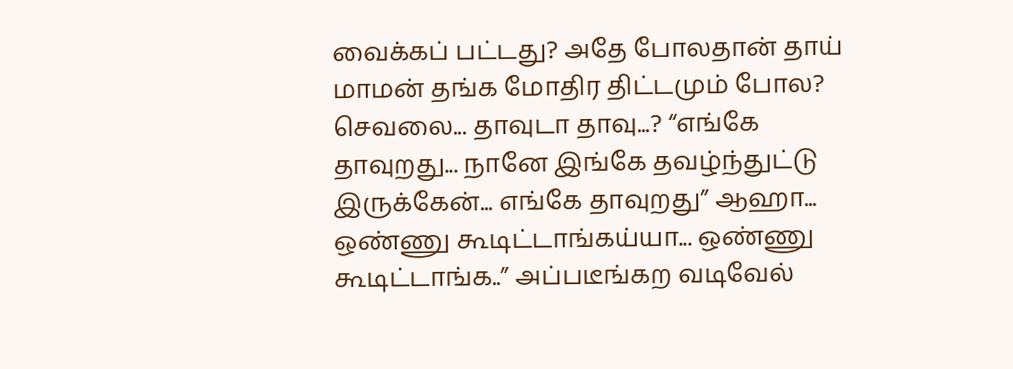வைக்கப் பட்டது? அதே போலதான் தாய் மாமன் தங்க மோதிர திட்டமும் போல?
செவலை... தாவுடா தாவு...? “எங்கே தாவுறது... நானே இங்கே தவழ்ந்துட்டு இருக்கேன்... எங்கே தாவுறது” ஆஹா... ஒண்ணு கூடிட்டாங்கய்யா... ஒண்ணு கூடிட்டாங்க..” அப்படீங்கற வடிவேல்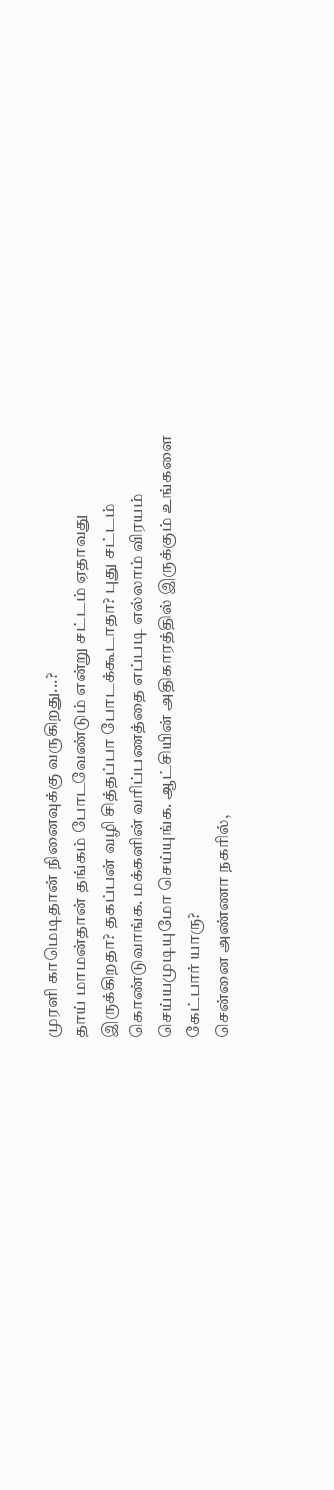முரளி காமெடிதான் நினைவுக்கு வருகிறது...?
தாய் மாமன்தான் தங்கம் போடவேண்டும் என்று சட்டம் ஏதாவது இருக்கிறதா? தகப்பன் வழி சித்தப்பா போடக்கூடாதா? புது சட்டம் கொண்டுவாங்க. மக்களின் வரிப்பணத்தை எப்படி எல்லாம் விரயம் செய்யமுடியுமோ செய்யுங்க. ஆட்சியின் அதிகாரத்தில் இருக்கும் உங்களை கேட்பார் யாரு?
சென்னை அண்ணா நகரில்,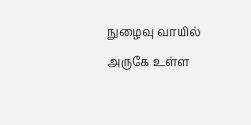நுழைவு வாயில் அருகே உள்ள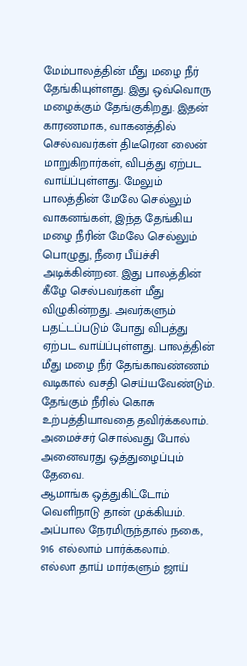மேம்பாலத்தின் மீது மழை நீர் தேங்கியுள்ளது. இது ஒவ்வொரு மழைக்கும் தேங்குகிறது. இதன் காரணமாக, வாகனத்தில் செல்வவர்கள் திடீரென லைன் மாறுகிறார்கள், விபத்து ஏற்பட வாய்ப்புள்ளது. மேலும் பாலத்தின் மேலே செல்லும் வாகனங்கள், இந்த தேங்கிய மழை நீரின் மேலே செல்லும் பொழுது, நீரை பீய்ச்சி அடிக்கின்றன. இது பாலத்தின் கீழே செல்பவர்கள் மீது விழுகின்றது. அவர்களும் பதட்டப்படும் போது விபத்து ஏற்பட வாய்ப்புள்ளது. பாலத்தின் மீது மழை நீர் தேங்காவண்ணம் வடிகால் வசதி செய்யவேண்டும். தேங்கும் நீரில் கொசு உற்பத்தியாவதை தவிர்க்கலாம். அமைச்சர் சொல்வது போல் அனைவரது ஒத்துழைப்பும் தேவை.
ஆமாங்க ஒத்துகிட்டோம் வெளிநாடு தான் முக்கியம். அப்பால நேரமிருந்தால் நகை, 916 எல்லாம் பார்க்கலாம்.
எல்லா தாய் மார்களும் ஜாய்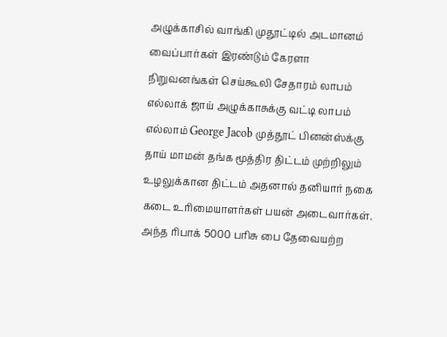அழுக்காசில் வாங்கி முதூட்டில் அடமானம் வைப்பார்கள் இரண்டும் கேரளா நிறுவனங்கள் செய்கூலி சேதாரம் லாபம் எல்லாக் ஜாய் அழுக்காசுக்கு வட்டி லாபம் எல்லாம் George Jacob முத்தூட் பினன்ஸ்க்கு
தாய் மாமன் தங்க மூத்திர திட்டம் முற்றிலும் உழலுக்கான திட்டம் அதனால் தனியார் நகை கடை உரிமையாளர்கள் பயன் அடைவார்கள். அந்த ரிபாக் 5000 பரிசு பை தேவையற்ற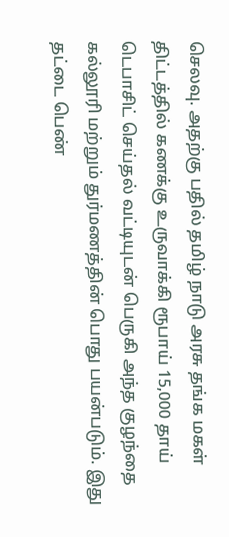செலவு. அதற்கு பதில் தமிழ் நாடு அரசு தங்க மகள் திட்டத்தில் கணக்கு உருவாக்கி ரூபாய் 15,000 தாய் டெபாசிட் செய்தல் வட்டியுடன் பெருகி அந்த குழந்தை கல்லூரி மற்றும் துர்மணத்தின் பொது பயன்படும். இது தட்டை பெண்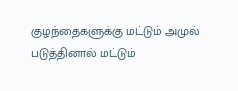குழந்தைகளுக்கு மட்டும் அமுல் படுத்தினால் மட்டும்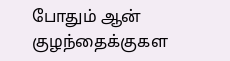போதும் ஆன் குழந்தைக்குகள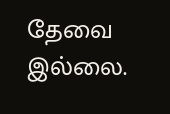தேவை இல்லை.